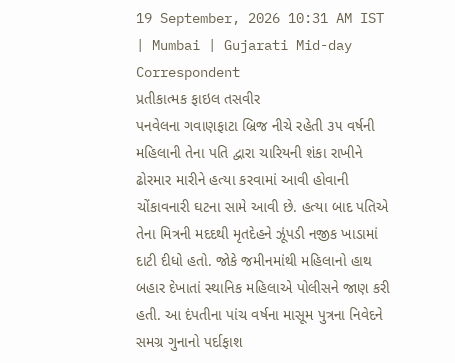19 September, 2026 10:31 AM IST | Mumbai | Gujarati Mid-day Correspondent
પ્રતીકાત્મક ફાઇલ તસવીર
પનવેલના ગવાણફાટા બ્રિજ નીચે રહેતી ૩૫ વર્ષની મહિલાની તેના પતિ દ્વારા ચારિયની શંકા રાખીને ઢોરમાર મારીને હત્યા કરવામાં આવી હોવાની ચોંકાવનારી ઘટના સામે આવી છે. હત્યા બાદ પતિએ તેના મિત્રની મદદથી મૃતદેહને ઝૂંપડી નજીક ખાડામાં દાટી દીધો હતો. જોકે જમીનમાંથી મહિલાનો હાથ બહાર દેખાતાં સ્થાનિક મહિલાએ પોલીસને જાણ કરી હતી. આ દંપતીના પાંચ વર્ષના માસૂમ પુત્રના નિવેદને સમગ્ર ગુનાનો પર્દાફાશ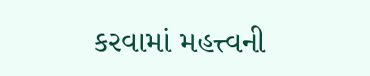કરવામાં મહત્ત્વની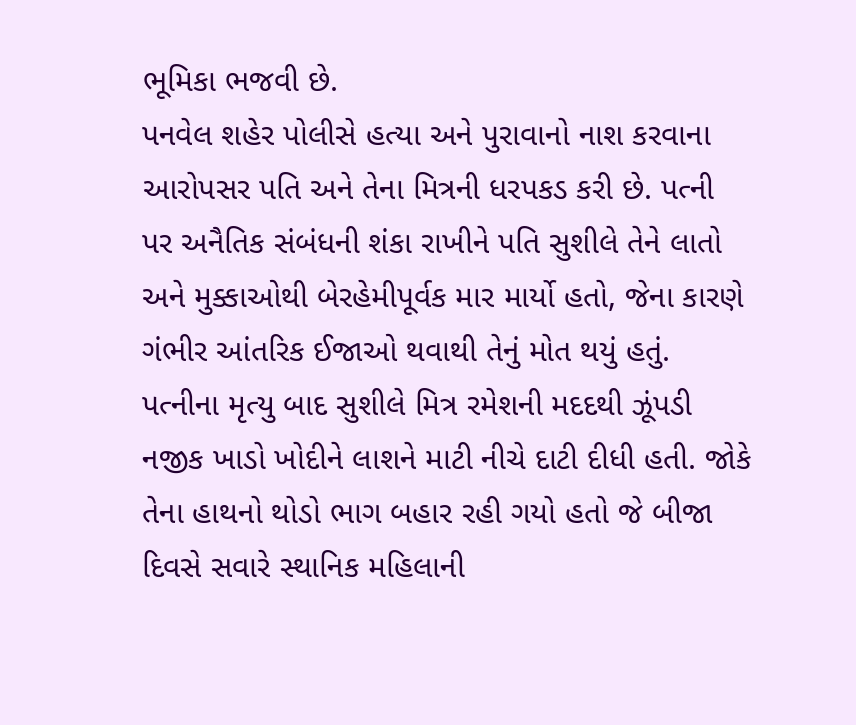ભૂમિકા ભજવી છે.
પનવેલ શહેર પોલીસે હત્યા અને પુરાવાનો નાશ કરવાના આરોપસર પતિ અને તેના મિત્રની ધરપકડ કરી છે. પત્ની પર અનૈતિક સંબંધની શંકા રાખીને પતિ સુશીલે તેને લાતો અને મુક્કાઓથી બેરહેમીપૂર્વક માર માર્યો હતો, જેના કારણે ગંભીર આંતરિક ઈજાઓ થવાથી તેનું મોત થયું હતું.
પત્નીના મૃત્યુ બાદ સુશીલે મિત્ર રમેશની મદદથી ઝૂંપડી નજીક ખાડો ખોદીને લાશને માટી નીચે દાટી દીધી હતી. જોકે તેના હાથનો થોડો ભાગ બહાર રહી ગયો હતો જે બીજા દિવસે સવારે સ્થાનિક મહિલાની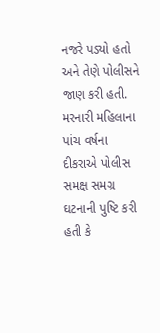નજરે પડ્યો હતો અને તેણે પોલીસને જાણ કરી હતી.
મરનારી મહિલાના પાંચ વર્ષના દીકરાએ પોલીસ સમક્ષ સમગ્ર ઘટનાની પુષ્ટિ કરી હતી કે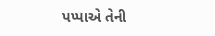પપ્પાએ તેની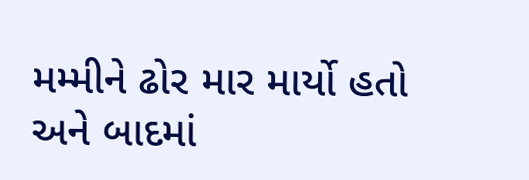મમ્મીને ઢોર માર માર્યો હતો અને બાદમાં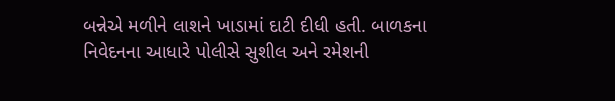બન્નેએ મળીને લાશને ખાડામાં દાટી દીધી હતી. બાળકના નિવેદનના આધારે પોલીસે સુશીલ અને રમેશની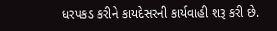ધરપકડ કરીને કાયદેસરની કાર્યવાહી શરૂ કરી છે.